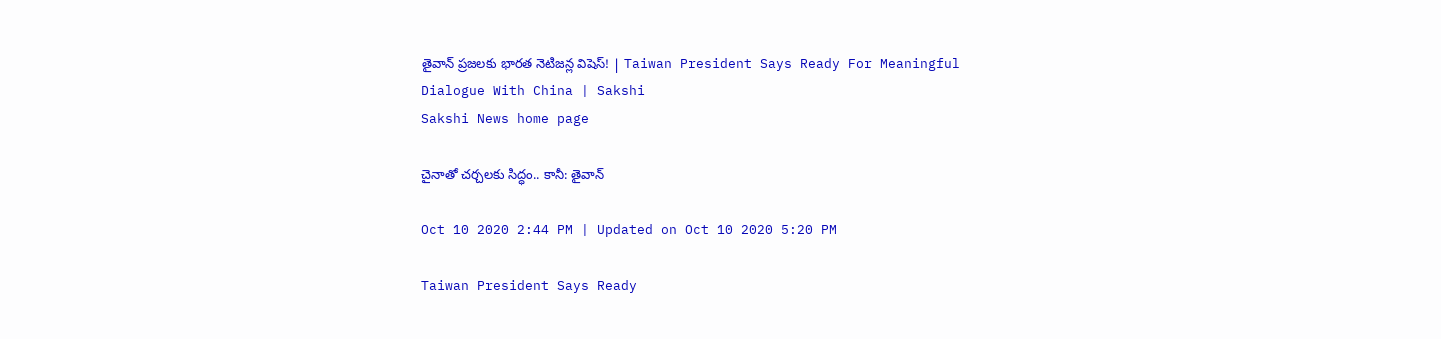తైవాన్‌ ప్రజలకు భారత నెటిజన్ల విషెస్‌! | Taiwan President Says Ready For Meaningful Dialogue With China | Sakshi
Sakshi News home page

చైనాతో చర్చలకు సిద్ధం.. కానీ: తైవాన్‌

Oct 10 2020 2:44 PM | Updated on Oct 10 2020 5:20 PM

Taiwan President Says Ready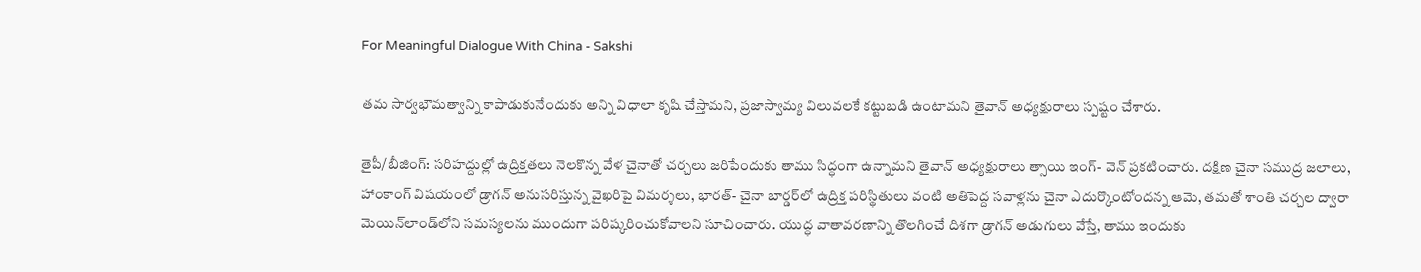For Meaningful Dialogue With China - Sakshi

తమ సార్వభౌమత్వాన్ని కాపాడుకునేందుకు అన్ని విధాలా కృషి చేస్తామని, ప్రజాస్వామ్య విలువలకే కట్టుబడి ఉంటామని తైవాన్‌ అధ్యక్షురాలు స్పష్టం చేశారు.

తైపీ/బీజింగ్‌: సరిహద్దుల్లో ఉద్రిక్తతలు నెలకొన్న వేళ చైనాతో చర్చలు జరిపేందుకు తాము సిద్ధంగా ఉన్నామని తైవాన్‌ అధ్యక్షురాలు త్సాయి ఇంగ్‌- వెన్‌ ప్రకటించారు. దక్షిణ చైనా సముద్ర జలాలు, హాంకాంగ్‌ విషయంలో డ్రాగన్‌ అనుసరిస్తున్న వైఖరిపై విమర్శలు, భారత్‌- చైనా బార్డర్‌లో ఉద్రిక్త పరిస్థితులు వంటి అతిపెద్ద సవాళ్లను చైనా ఎదుర్కొంటోందన్న ఆమె, తమతో శాంతి చర్చల ద్వారా మెయిన్‌లాండ్‌లోని సమస్యలను ముందుగా పరిష్కరించుకోవాలని సూచించారు. యుద్ధ వాతావరణాన్ని తొలగించే దిశగా డ్రాగన్‌ అడుగులు వేస్తే, తాము ఇందుకు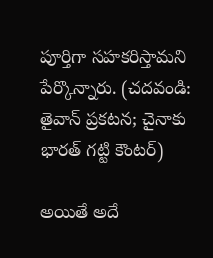పూర్తిగా సహకరిస్తామని పేర్కొన్నారు. (చదవండి: తైవాన్‌ ప్రకటన; చైనాకు భారత్‌ గట్టి కౌంటర్‌)

అయితే అదే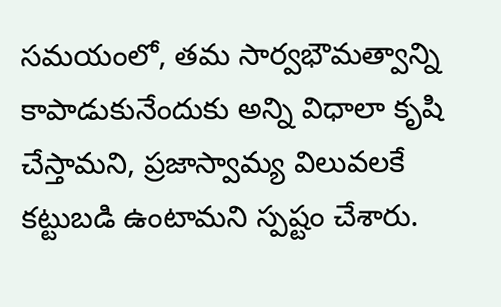సమయంలో, తమ సార్వభౌమత్వాన్ని కాపాడుకునేందుకు అన్ని విధాలా కృషి చేస్తామని, ప్రజాస్వామ్య విలువలకే కట్టుబడి ఉంటామని స్పష్టం చేశారు.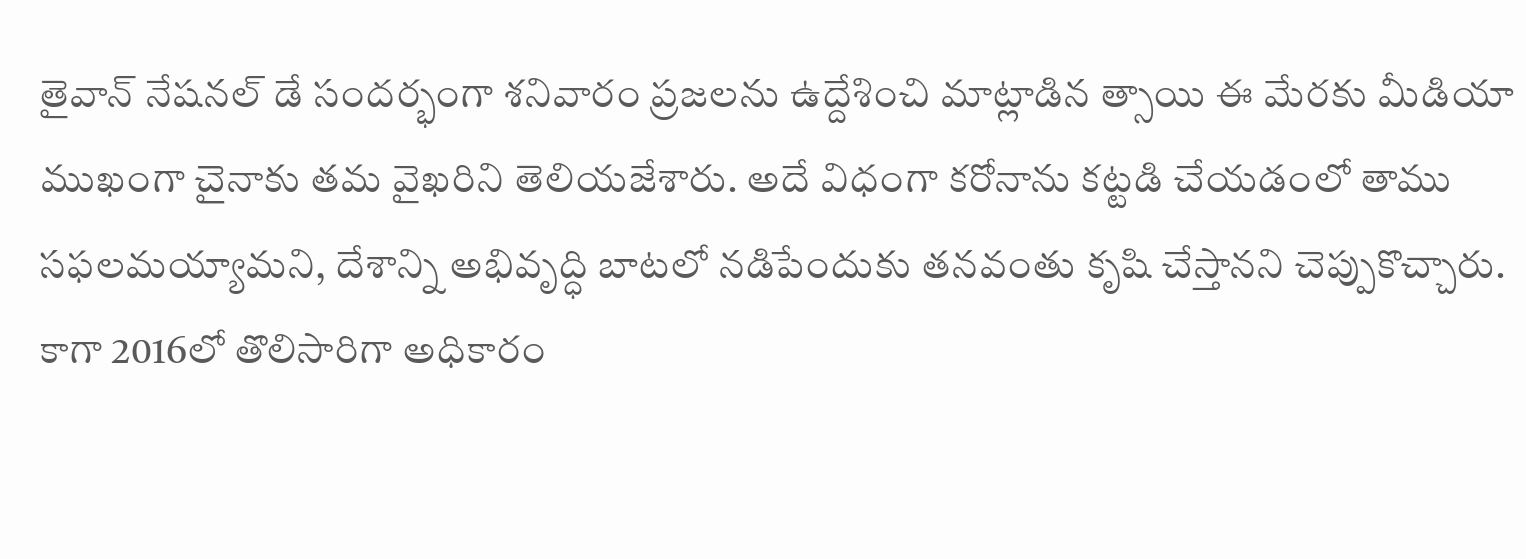తైవాన్‌ నేషనల్‌ డే సందర్భంగా శనివారం ప్రజలను ఉద్దేశించి మాట్లాడిన త్సాయి ఈ మేరకు మీడియా ముఖంగా చైనాకు తమ వైఖరిని తెలియజేశారు. అదే విధంగా కరోనాను కట్టడి చేయడంలో తాము సఫలమయ్యామని, దేశాన్ని అభివృద్ధి బాటలో నడిపేందుకు తనవంతు కృషి చేస్తానని చెప్పుకొచ్చారు. కాగా 2016లో తొలిసారిగా అధికారం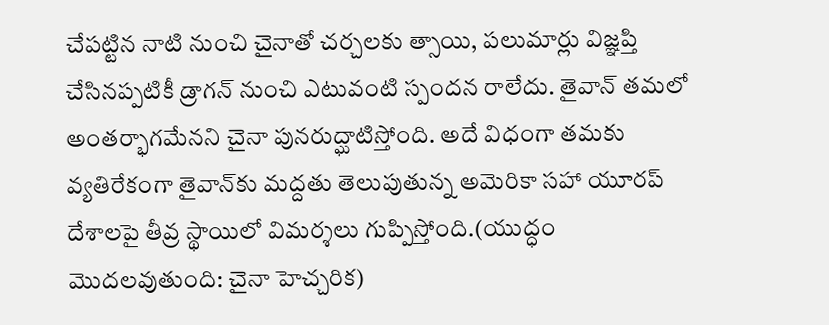చేపట్టిన నాటి నుంచి చైనాతో చర్చలకు త్సాయి, పలుమార్లు విజ్ఞప్తి చేసినప్పటికీ డ్రాగన్‌ నుంచి ఎటువంటి స్పందన రాలేదు. తైవాన్‌ తమలో అంతర్భాగమేనని చైనా పునరుద్ఘాటిస్తోంది. అదే విధంగా తమకు వ్యతిరేకంగా తైవాన్‌కు మద్దతు తెలుపుతున్న అమెరికా సహా యూరప్‌ దేశాలపై తీవ్ర స్థాయిలో విమర్శలు గుప్పిస్తోంది.(యుద్ధం మొదలవుతుంది: చైనా హెచ్చరిక)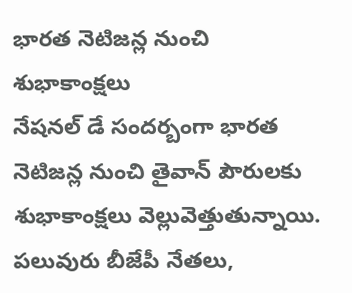భారత నెటిజన్ల నుంచి శుభాకాంక్షలు
నేషనల్‌ డే సందర్బంగా భారత నెటిజన్ల నుంచి తైవాన్‌ పౌరులకు శుభాకాంక్షలు వెల్లువెత్తుతున్నాయి. పలువురు బీజేపీ నేతలు,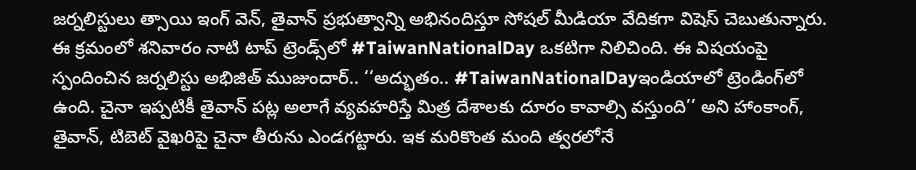జర్నలిస్టులు త్సాయి ఇంగ్‌ వెన్‌, తైవాన్‌ ప్రభుత్వాన్ని అభినందిస్తూ సోషల్‌ మీడియా వేదికగా విషెస్‌ చెబుతున్నారు. ఈ క్రమంలో శనివారం నాటి టాప్‌ ట్రెండ్స్‌లో #TaiwanNationalDay ఒకటిగా నిలిచింది. ఈ విషయంపై స్పందించిన జర్నలిస్టు అభిజిత్‌ ముజుందార్‌.. ‘‘అద్భుతం.. #TaiwanNationalDayఇండియాలో ట్రెండింగ్‌లో ఉంది. చైనా ఇప్పటికీ తైవాన్‌ పట్ల అలాగే వ్యవహరిస్తే మిత్ర దేశాలకు దూరం కావాల్సి వస్తుంది’’ అని హాంకాంగ్, తైవాన్‌, టిబెట్‌ వైఖరిపై చైనా తీరును ఎండగట్టారు. ఇక మరికొంత మంది త్వరలోనే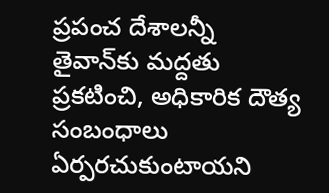ప్రపంచ దేశాలన్నీ తైవాన్‌కు మద్దతు ప్రకటించి, అధికారిక దౌత్య సంబంధాలు ఏర్పరచుకుంటాయని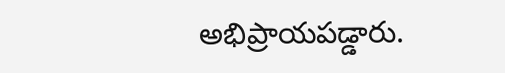అభిప్రాయపడ్డారు.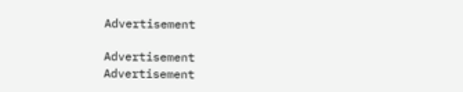Advertisement

Advertisement
Advertisement